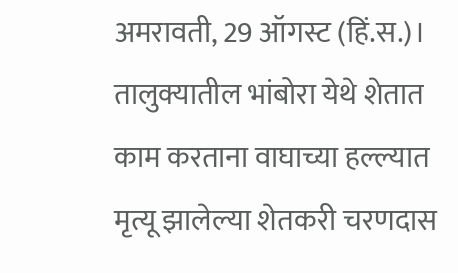अमरावती, 29 ऑगस्ट (हिं.स.)। तालुक्यातील भांबोरा येथे शेतात काम करताना वाघाच्या हल्ल्यात मृत्यू झालेल्या शेतकरी चरणदास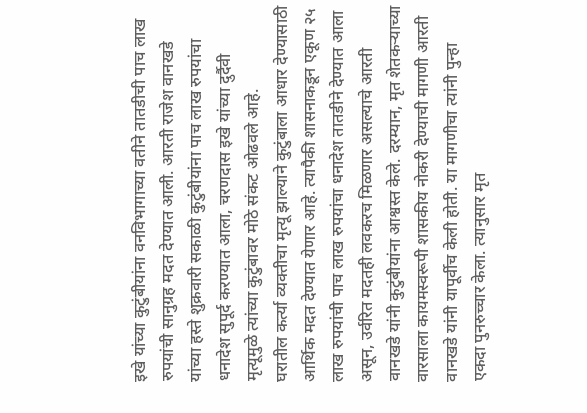इखे यांच्या कुटुंबीयांना वनविभागाच्या वतीने तातडीची पाच लाख रुपयांची सानुग्रह मदत देण्यात आली. आरती राजेश वानखडे यांच्या हस्ते शुक्रवारी सकाळी कुटुंबीयांना पाच लाख रुपयांचा धनादेश सुपूर्द करण्यात आला, चरणदास इखे यांच्या दुर्दैवी मृत्यूमुळे त्यांच्या कुटुंबावर मोठे संकट ओढवले आहे.
घरातील कर्त्या व्यक्तीचा मृत्यू झाल्याने कुटुंबाला आधार देण्यासाठी आर्थिक मदत देण्यात येणार आहे. त्यापैकी शासनाकडून एकूण २५ लाख रुपयांची पाच लाख रुपयांचा धनादेश तातडीने देण्यात आला असून, उर्वरित मदतही लवकरच मिळणार असल्याचे आरती वानखडे यांनी कुटुंबीयांना आश्वस्त केले. दरम्यान, मृत शेतकऱ्याच्या वारसाला कायमस्वरूपी शासकीय नोकरी देण्याची मागणी आरती वानखडे यांनी यापूर्वीच केली होती. या मागणीचा त्यांनी पुन्हा एकदा पुनरुच्चार केला. त्यानुसार मृत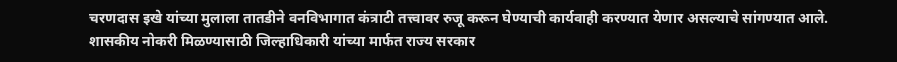चरणदास इखे यांच्या मुलाला तातडीने वनविभागात कंत्राटी तत्त्वावर रुजू करून घेण्याची कार्यवाही करण्यात येणार असल्याचे सांगण्यात आले.
शासकीय नोकरी मिळण्यासाठी जिल्हाधिकारी यांच्या मार्फत राज्य सरकार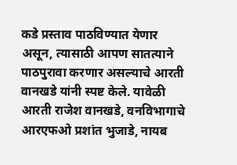कडे प्रस्ताव पाठविण्यात येणार असून, त्यासाठी आपण सातत्याने पाठपुरावा करणार असल्याचे आरती वानखडे यांनी स्पष्ट केले. यावेळी आरती राजेश वानखडे, वनविभागाचे आरएफओ प्रशांत भुजाडे, नायब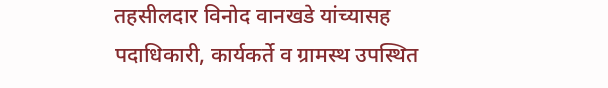तहसीलदार विनोद वानखडे यांच्यासह पदाधिकारी, कार्यकर्ते व ग्रामस्थ उपस्थित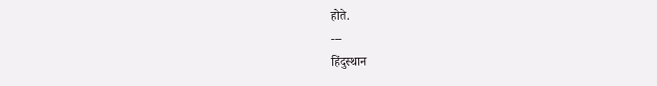होते.
---
हिंदुस्थान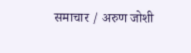समाचार / अरुण जोशी